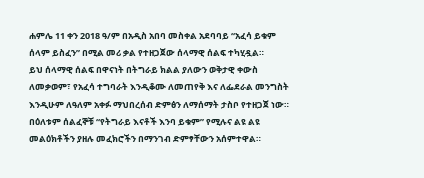ሐምሌ 11 ቀን 2018 ዓ/ም በአዲስ አበባ መስቀል አደባባይ “አፈሳ ይቁም ሰላም ይስፈን” በሚል መሪ ቃል የተዘጋጀው ሰላማዊ ሰልፍ ተካሂዷል።
ይህ ሰላማዊ ሰልፍ በዋናነት በትግራይ ክልል ያለውን ወቅታዊ ቀውስ ለመቃወም፣ የአፈሳ ተግባራት እንዲቆሙ ለመጠየቅ እና ለፌደራል መንግስት እንዲሁም ለዓለም አቀፉ ማህበረሰብ ድምፅን ለማሰማት ታስቦ የተዘጋጀ ነው።
በዕለቱም ሰልፈኞቹ “የትግራይ እናቶች እንባ ይቁም” የሚሉና ልዩ ልዩ መልዕክቶችን ያዘሉ መፈክሮችን በማንገብ ድምፃቸውን አሰምተዋል።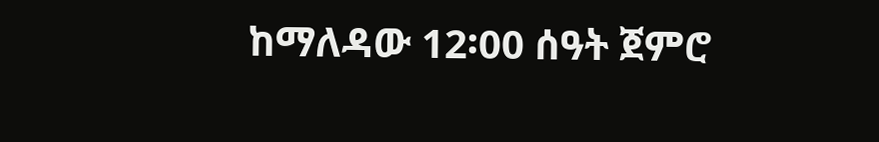ከማለዳው 12፡00 ሰዓት ጀምሮ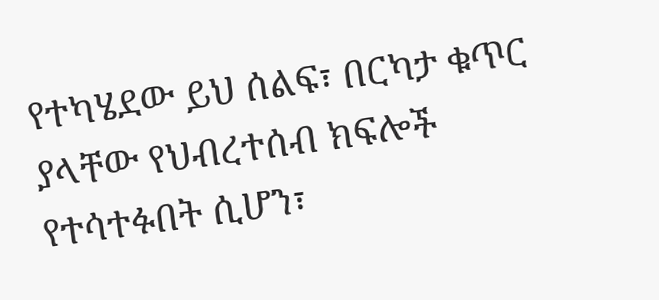የተካሄደው ይህ ሰልፍ፣ በርካታ ቁጥር ያላቸው የህብረተሰብ ክፍሎች የተሳተፉበት ሲሆን፣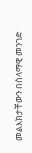መልእክታቸውን በሰላማዊ መንገድ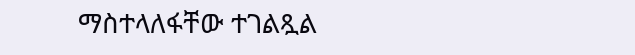ማስተላለፋቸው ተገልጿል